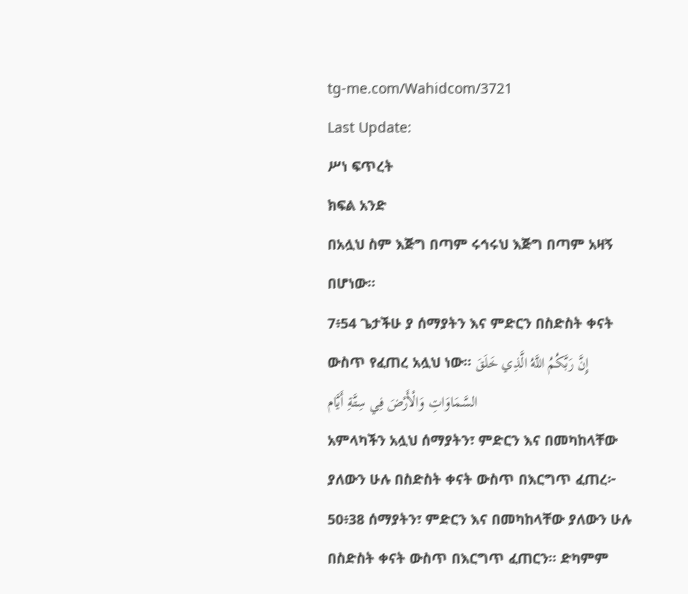tg-me.com/Wahidcom/3721
Last Update:
ሥነ ፍጥረት
ክፍል አንድ
በአሏህ ስም እጅግ በጣም ሩኅሩህ እጅግ በጣም አዛኝ በሆነው፡፡
7፥54 ጌታችሁ ያ ሰማያትን እና ምድርን በስድስት ቀናት ውስጥ የፈጠረ አሏህ ነው፡፡ إِنَّ رَبَّكُمُ اللَّهُ الَّذِي خَلَقَ السَّمَاوَاتِ وَالْأَرْضَ فِي سِتَّةِ أَيَّام
አምላካችን አሏህ ሰማያትን፣ ምድርን እና በመካከላቸው ያለውን ሁሉ በስድስት ቀናት ውስጥ በእርግጥ ፈጠረ፦
50፥38 ሰማያትን፣ ምድርን እና በመካከላቸው ያለውን ሁሉ በስድስት ቀናት ውስጥ በእርግጥ ፈጠርን፡፡ ድካምም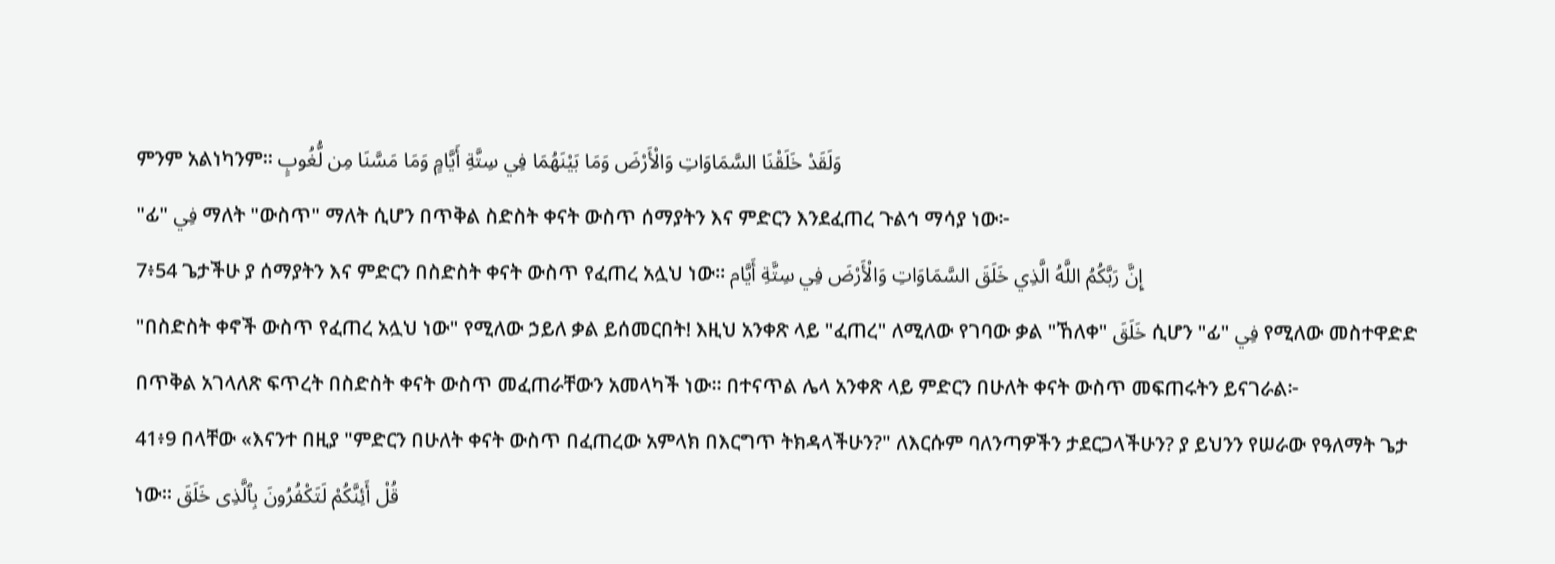ምንም አልነካንም፡፡ وَلَقَدْ خَلَقْنَا السَّمَاوَاتِ وَالْأَرْضَ وَمَا بَيْنَهُمَا فِي سِتَّةِ أَيَّامٍ وَمَا مَسَّنَا مِن لُّغُوبٍ
"ፊ" فِي ማለት "ውስጥ" ማለት ሲሆን በጥቅል ስድስት ቀናት ውስጥ ሰማያትን እና ምድርን እንደፈጠረ ጉልኅ ማሳያ ነው፦
7፥54 ጌታችሁ ያ ሰማያትን እና ምድርን በስድስት ቀናት ውስጥ የፈጠረ አሏህ ነው፡፡ إِنَّ رَبَّكُمُ اللَّهُ الَّذِي خَلَقَ السَّمَاوَاتِ وَالْأَرْضَ فِي سِتَّةِ أَيَّام
"በስድስት ቀኖች ውስጥ የፈጠረ አሏህ ነው" የሚለው ኃይለ ቃል ይሰመርበት! እዚህ አንቀጽ ላይ "ፈጠረ" ለሚለው የገባው ቃል "ኸለቀ" خَلَقَ ሲሆን "ፊ" فِي የሚለው መስተዋድድ በጥቅል አገላለጽ ፍጥረት በስድስት ቀናት ውስጥ መፈጠራቸውን አመላካች ነው። በተናጥል ሌላ አንቀጽ ላይ ምድርን በሁለት ቀናት ውስጥ መፍጠሩትን ይናገራል፦
41፥9 በላቸው «እናንተ በዚያ "ምድርን በሁለት ቀናት ውስጥ በፈጠረው አምላክ በእርግጥ ትክዳላችሁን?" ለእርሱም ባለንጣዎችን ታደርጋላችሁን? ያ ይህንን የሠራው የዓለማት ጌታ ነው፡፡ قُلْ أَئِنَّكُمْ لَتَكْفُرُونَ بِٱلَّذِى خَلَقَ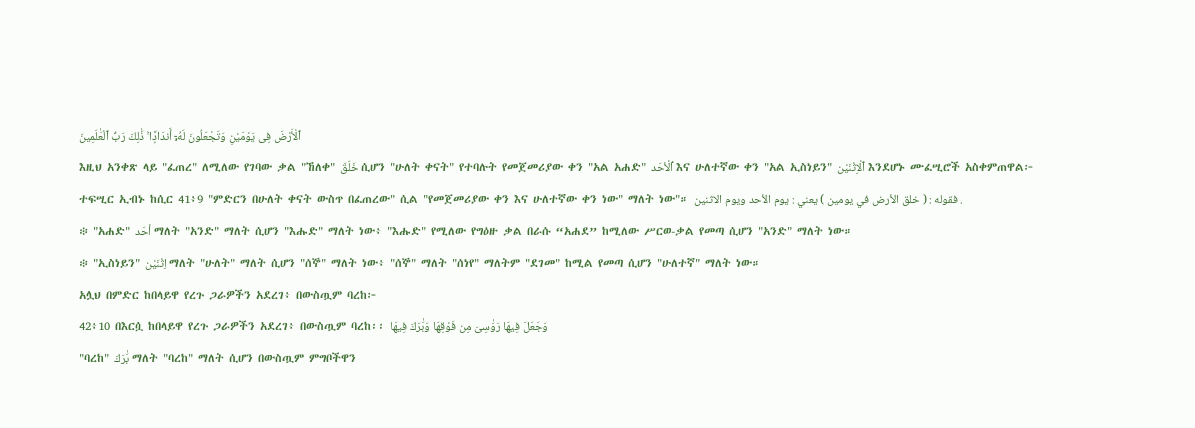ٱلْأَرْضَ فِى يَوْمَيْنِ وَتَجْعَلُونَ لَهُۥٓ أَندَادًۭا ۚ ذَٰلِكَ رَبُّ ٱلْعَٰلَمِينَ
እዚህ አንቀጽ ላይ "ፈጠረ" ለሚለው የገባው ቃል "ኸለቀ" خَلَقَ ሲሆን "ሁለት ቀናት" የተባሉት የመጀመሪያው ቀን "አል አሐድ" ٱلْأحَد እና ሁለተኛው ቀን "አል ኢስነይን" ٱلْاِثْنَيْن እንደሆኑ ሙፈሢሮች አስቀምጠዋል፦
ተፍሢር ኢብኑ ከሲር 41፥9 "ምድርን በሁለት ቀናት ውስጥ በፈጠረው" ሲል "የመጀመሪያው ቀን እና ሁለተኛው ቀን ነው" ማለት ነው"። فقوله : ( خلق الأرض في يومين ) يعني : يوم الأحد ويوم الاثنين .
፨ "አሐድ" أحَد ማለት "አንድ" ማለት ሲሆን "እሑድ" ማለት ነው፥ "እሑድ" የሚለው የግዕዙ ቃል በራሱ “አሐደ” ከሚለው ሥርወ-ቃል የመጣ ሲሆን "አንድ" ማለት ነው።
፨ "ኢስነይን" اِثْنَيْن ማለት "ሁለት" ማለት ሲሆን "ሰኞ" ማለት ነው፥ "ሰኞ" ማለት "ሰነየ" ማለትም "ደገመ" ከሚል የመጣ ሲሆን "ሁለተኛ" ማለት ነው።
አሏህ በምድር ከበላይዋ የረጉ ጋራዎችን አደረገ፥ በውስጧም ባረከ፦
42፥10 በእርሷ ከበላይዋ የረጉ ጋራዎችን አደረገ፥ በውስጧም ባረከ፡፡ وَجَعَلَ فِيهَا رَوَٰسِىَ مِن فَوْقِهَا وَبَٰرَكَ فِيهَا
"ባረከ" بَٰرَكَ ማለት "ባረከ" ማለት ሲሆን በውስጧም ምግቦችዋን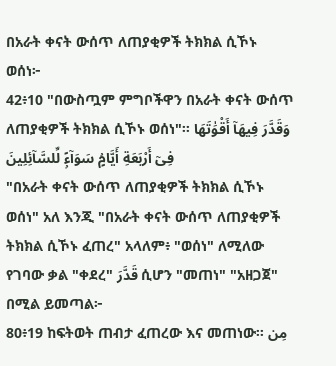በአራት ቀናት ውሰጥ ለጠያቂዎች ትክክል ሲኾኑ ወሰነ፦
42፥10 "በውስጧም ምግቦችዋን በአራት ቀናት ውሰጥ ለጠያቂዎች ትክክል ሲኾኑ ወሰነ"፡፡ وَقَدَّرَ فِيهَآ أَقْوَٰتَهَا فِىٓ أَرْبَعَةِ أَيَّامٍۢ سَوَآءًۭ لِّلسَّآئِلِينَ
"በአራት ቀናት ውሰጥ ለጠያቂዎች ትክክል ሲኾኑ ወሰነ" አለ እንጂ "በአራት ቀናት ውሰጥ ለጠያቂዎች ትክክል ሲኾኑ ፈጠረ" አላለም፥ "ወሰነ" ለሚለው የገባው ቃል "ቀደረ" قَدَّرَ ሲሆን "መጠነ" "አዘጋጀ" በሚል ይመጣል፦
80፥19 ከፍትወት ጠብታ ፈጠረው እና መጠነው፡፡ مِن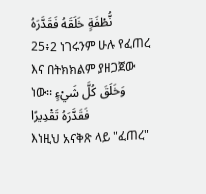نُّطْفَةٍ خَلَقَهُ فَقَدَّرَهُ
25፥2 ነገሩንም ሁሉ የፈጠረ እና በትክክልም ያዘጋጀው ነው፡፡ وَخَلَقَ كُلَّ شَيْءٍ فَقَدَّرَهُ تَقْدِيرًا
እነዚህ አናቅጽ ላይ "ፈጠረ"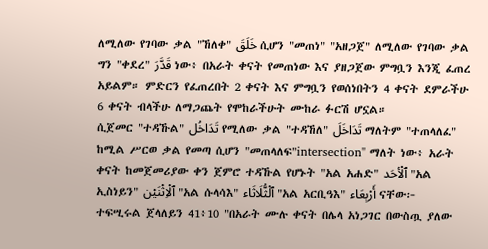ለሚለው የገባው ቃል "ኸለቀ" خَلَقَ ሲሆን "መጠነ" "አዘጋጀ" ለሚለው የገባው ቃል ግን "ቀደረ" قَدَّرَ ነው፥ በአራት ቀናት የመጠነው እና ያዘጋጀው ምግቧን እንጂ ፈጠረ አይልም። ምድርን የፈጠረበት 2 ቀናት እና ምግቧን የወሰነበትን 4 ቀናት ደምራችሁ 6 ቀናት ብላችሁ ለማጋጨት የሞከራችሁት ሙከራ ፉርሽ ሆኗል።
ሲጀመር "ተዳኹል" تَدَاخُل የሚለው ቃል "ተዳኸለ" تَدَاخَلَ ማለትም "ተጠላለፈ" ከሚል ሥርወ ቃል የመጣ ሲሆን "መጠላለፍ"intersection" ማለት ነው፥ አራት ቀናት ከመጀመሪያው ቀን ጀምሮ ተዳኹል የሆኑት "አል አሐድ" ٱلْأحَد "አል ኢስነይን" ٱلْاِثْنَيْن "አል ሱላሳእ" ٱلْثُّلَاثَاء "አል አርቢዓእ" أَرْبِعَاء ናቸው፦
ተፍሢሩል ጀላለይን 41፥10 "በአራት ሙሉ ቀናት በሌላ አነጋገር በውስጧ ያለው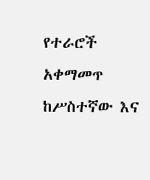የተራሮች አቀማመጥ ከሥስተኛው እና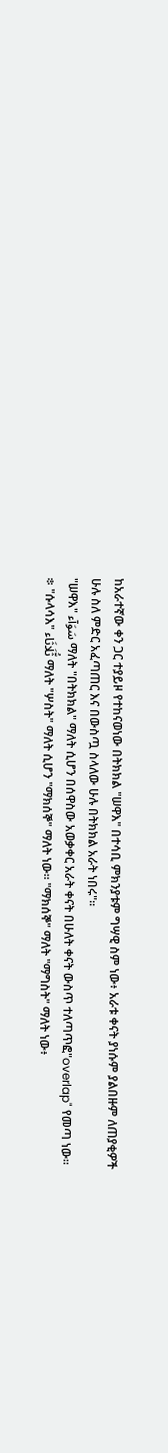ከአራተኛው ቀን ጋር ተያይዞ የተከናወነው በትክክል "ሠዋእ" በተሳቢ ምክንያቱም ግሣዊ ስም ነው፥ አራቱ ቀናት ያነሱም ያልበዙም ለጠያቂዎች ሁሉ ስለ ምድር አፈጣጠር እና በውስጧ ስላለው ሁሉ በትክክል አራት ነበሩ"።
"ሠዋእ" سَوَآء ማለት "በትክክል" ማለት ሲሆን በሰዋስው አወቃቀር አራት ቀናት በሁለት ቀናት ውስጥ ተለጣጥፎ"overlap" የመጣ ነው።
፨ "ሱላሳእ" ثُّلَاثَاء ማለት "ሦስት" ማለት ሲሆን "ማክሰኞ" ማለት ነው። "ማክሰኞ" ማለት "ማግስት" ማለት ነው፥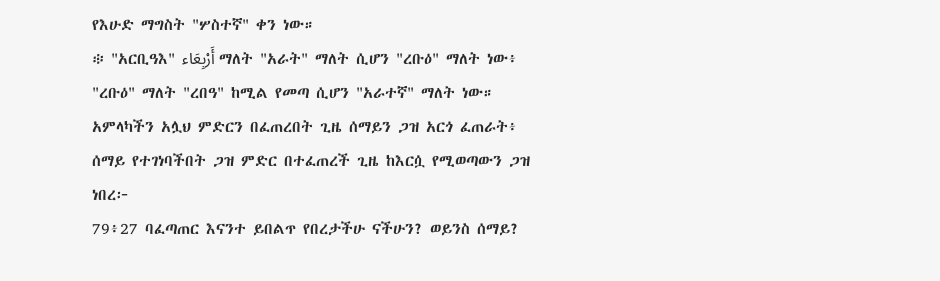የእሁድ ማግስት "ሦስተኛ" ቀን ነው።
፨ "አርቢዓእ" أَرْبِعَاء ማለት "አራት" ማለት ሲሆን "ረቡዕ" ማለት ነው፥ "ረቡዕ" ማለት "ረበዓ" ከሚል የመጣ ሲሆን "አራተኛ" ማለት ነው።
አምላካችን አሏህ ምድርን በፈጠረበት ጊዜ ሰማይን ጋዝ አርጎ ፈጠራት፥ ሰማይ የተገነባችበት ጋዝ ምድር በተፈጠረች ጊዜ ከእርሷ የሚወጣውን ጋዝ ነበረ፦
79፥27 ባፈጣጠር እናንተ ይበልጥ የበረታችሁ ናችሁን? ወይንስ ሰማይ?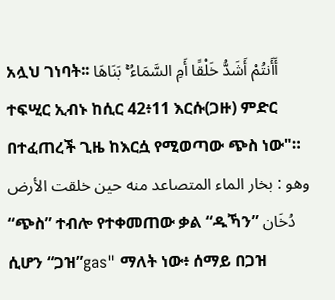አሏህ ገነባት፡፡ أَأَنتُمْ أَشَدُّ خَلْقًا أَمِ السَّمَاءُ ۚ بَنَاهَا
ተፍሢር ኢብኑ ከሲር 42፥11 እርሱ(ጋዙ) ምድር በተፈጠረች ጊዜ ከእርሷ የሚወጣው ጭስ ነው"። وهو : بخار الماء المتصاعد منه حين خلقت الأرض
“ጭስ” ተብሎ የተቀመጠው ቃል “ዱኻን” دُخَان ሲሆን “ጋዝ”gas" ማለት ነው፥ ሰማይ በጋዝ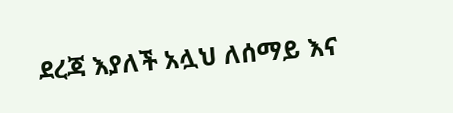ደረጃ እያለች አሏህ ለሰማይ እና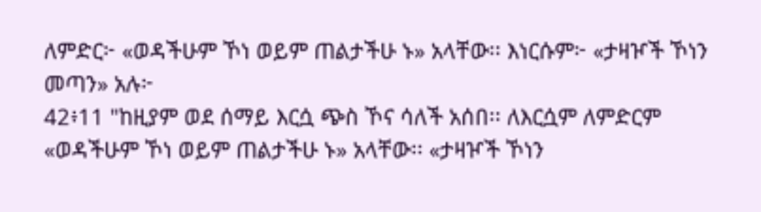ለምድር፦ «ወዳችሁም ኾነ ወይም ጠልታችሁ ኑ» አላቸው፡፡ እነርሱም፦ «ታዛዦች ኾነን መጣን» አሉ፦
42፥11 "ከዚያም ወደ ሰማይ እርሷ ጭስ ኾና ሳለች አሰበ፡፡ ለእርሷም ለምድርም «ወዳችሁም ኾነ ወይም ጠልታችሁ ኑ» አላቸው፡፡ «ታዛዦች ኾነን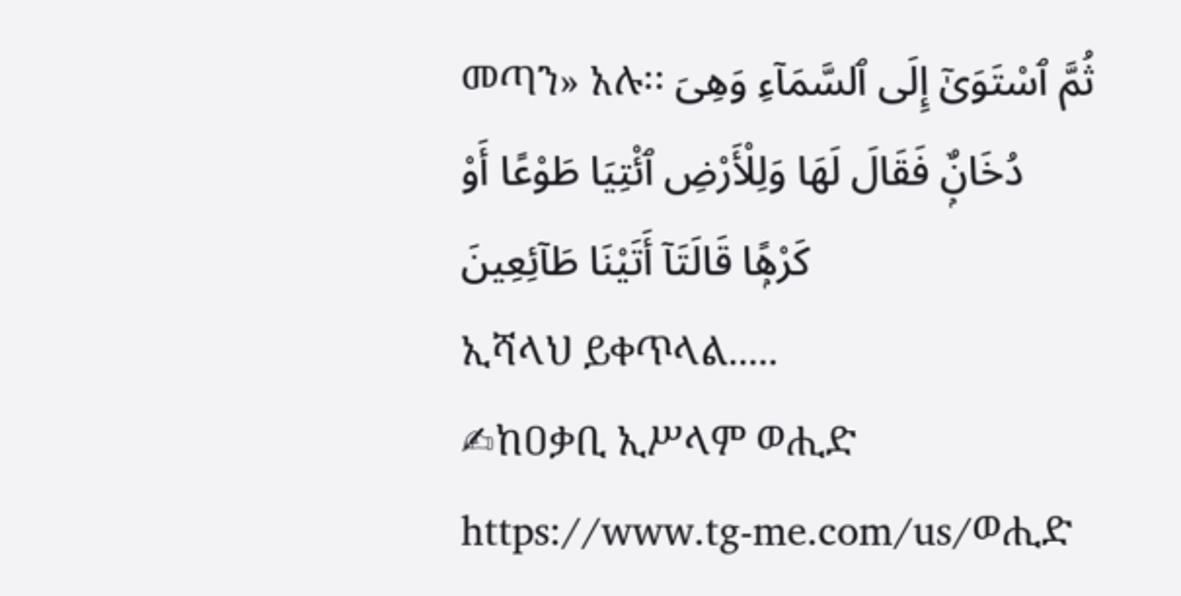መጣን» አሉ፡፡ ثُمَّ ٱسْتَوَىٰٓ إِلَى ٱلسَّمَآءِ وَهِىَ دُخَانٌۭ فَقَالَ لَهَا وَلِلْأَرْضِ ٱئْتِيَا طَوْعًا أَوْ كَرْهًۭا قَالَتَآ أَتَيْنَا طَآئِعِينَ
ኢሻላህ ይቀጥላል.....
✍ከዐቃቢ ኢሥላም ወሒድ
https://www.tg-me.com/us/ወሒድ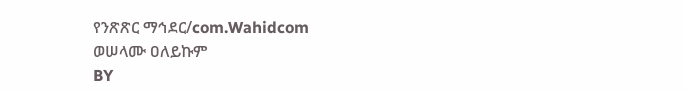የንጽጽር ማኅደር/com.Wahidcom
ወሠላሙ ዐለይኩም
BY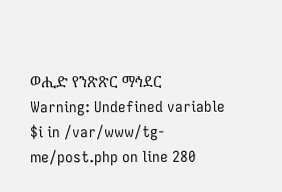ወሒድ የንጽጽር ማኅደር
Warning: Undefined variable $i in /var/www/tg-me/post.php on line 280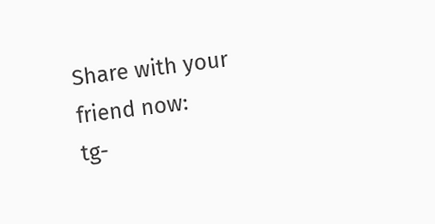Share with your friend now:
tg-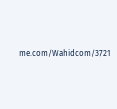me.com/Wahidcom/3721